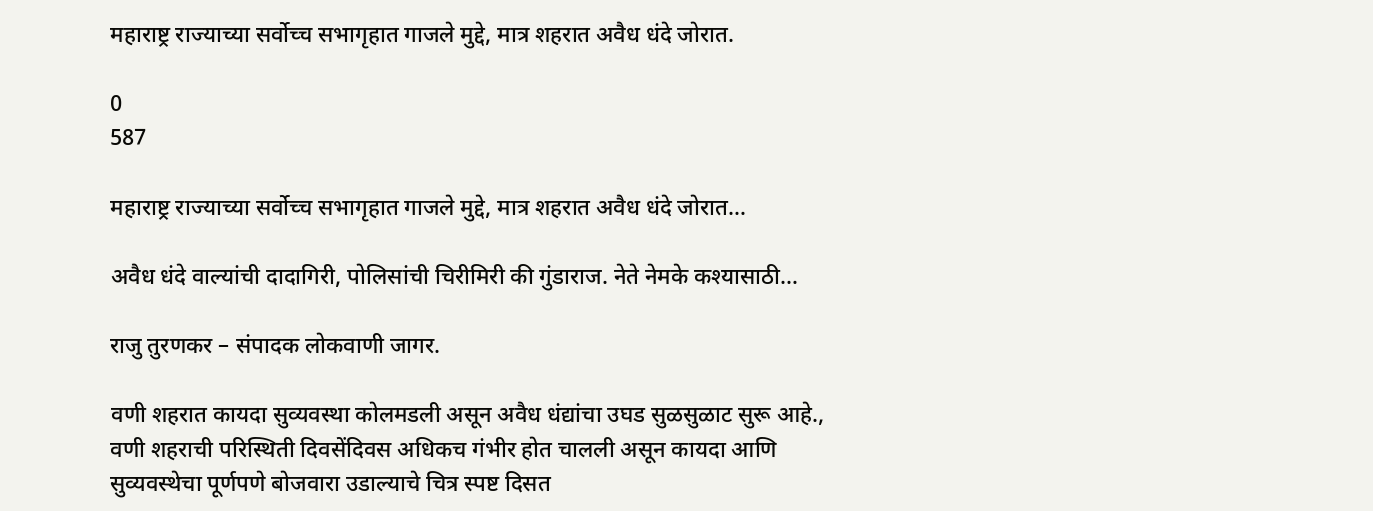महाराष्ट्र राज्याच्या सर्वोच्च सभागृहात गाजले मुद्दे, मात्र शहरात अवैध धंदे जोरात.

0
587

महाराष्ट्र राज्याच्या सर्वोच्च सभागृहात गाजले मुद्दे, मात्र शहरात अवैध धंदे जोरात…

अवैध धंदे वाल्यांची दादागिरी, पोलिसांची चिरीमिरी की गुंडाराज. नेते नेमके कश्यासाठी…

राजु तुरणकर – संपादक लोकवाणी जागर.

वणी शहरात कायदा सुव्यवस्था कोलमडली असून अवैध धंद्यांचा उघड सुळसुळाट सुरू आहे., वणी शहराची परिस्थिती दिवसेंदिवस अधिकच गंभीर होत चालली असून कायदा आणि सुव्यवस्थेचा पूर्णपणे बोजवारा उडाल्याचे चित्र स्पष्ट दिसत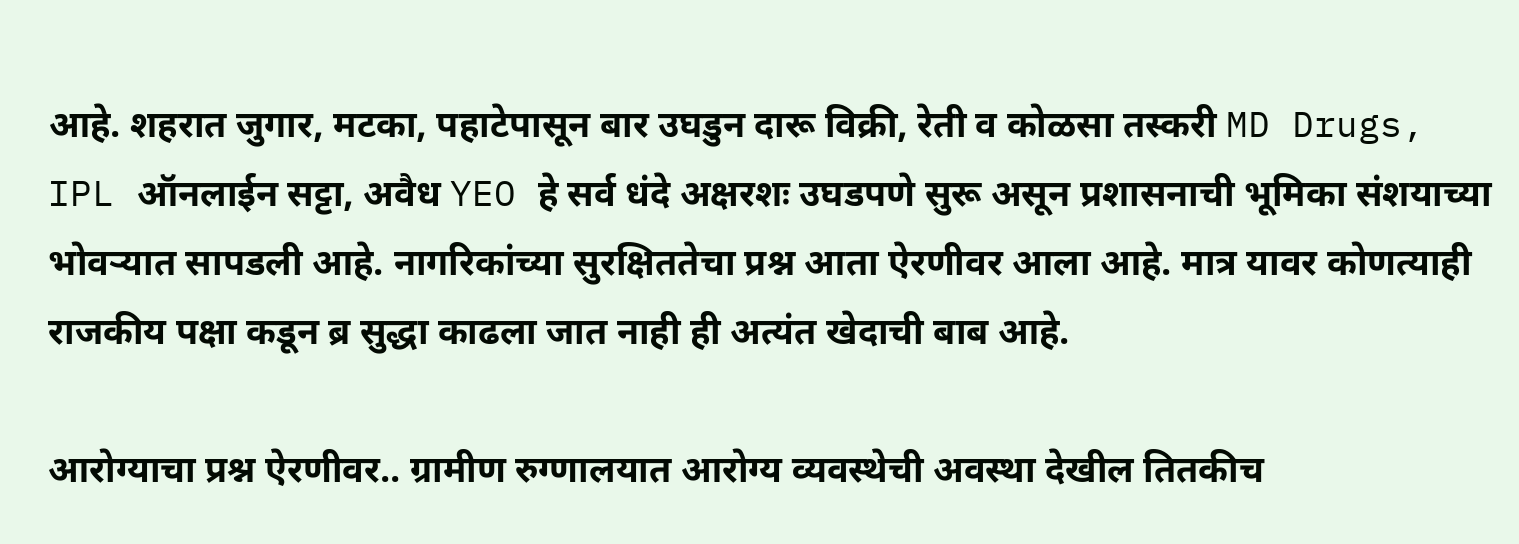आहे. शहरात जुगार, मटका, पहाटेपासून बार उघडुन दारू विक्री, रेती व कोळसा तस्करी MD Drugs, IPL ऑनलाईन सट्टा, अवैध YEO हे सर्व धंदे अक्षरशः उघडपणे सुरू असून प्रशासनाची भूमिका संशयाच्या भोवऱ्यात सापडली आहे. नागरिकांच्या सुरक्षिततेचा प्रश्न आता ऐरणीवर आला आहे. मात्र यावर कोणत्याही राजकीय पक्षा कडून ब्र सुद्धा काढला जात नाही ही अत्यंत खेदाची बाब आहे.

आरोग्याचा प्रश्न ऐरणीवर.. ग्रामीण रुग्णालयात आरोग्य व्यवस्थेची अवस्था देखील तितकीच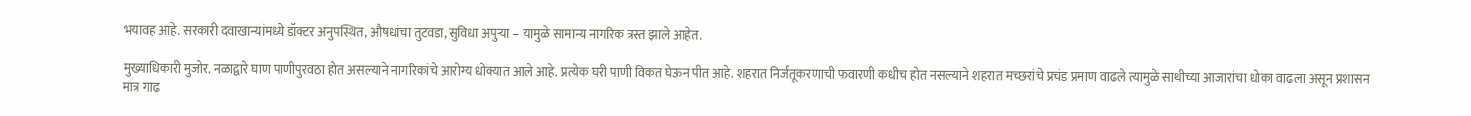भयावह आहे. सरकारी दवाखान्यांमध्ये डॉक्टर अनुपस्थित, औषधांचा तुटवडा, सुविधा अपुऱ्या – यामुळे सामान्य नागरिक त्रस्त झाले आहेत.

मुख्याधिकारी मुजोर. नळाद्वारे घाण पाणीपुरवठा होत असल्याने नागरिकांचे आरोग्य धोक्यात आले आहे. प्रत्येक घरी पाणी विकत घेऊन पीत आहे. शहरात निर्जंतूकरणाची फवारणी कधीच होत नसल्याने शहरात मच्छरांचे प्रचंड प्रमाण वाढले त्यामुळे साथीच्या आजारांचा धोका वाढला असून प्रशासन मात्र गाढ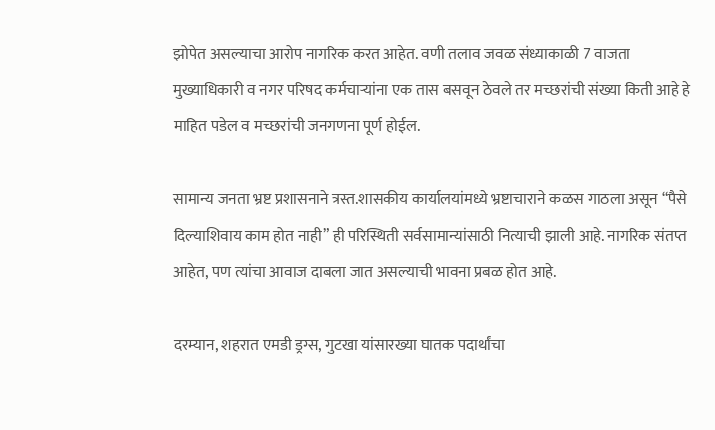झोपेत असल्याचा आरोप नागरिक करत आहेत. वणी तलाव जवळ संध्याकाळी 7 वाजता मुख्याधिकारी व नगर परिषद कर्मचाऱ्यांना एक तास बसवून ठेवले तर मच्छरांची संख्या किती आहे हे माहित पडेल व मच्छरांची जनगणना पूर्ण होईल.

सामान्य जनता भ्रष्ट प्रशासनाने त्रस्त.शासकीय कार्यालयांमध्ये भ्रष्टाचाराने कळस गाठला असून “पैसे दिल्याशिवाय काम होत नाही” ही परिस्थिती सर्वसामान्यांसाठी नित्याची झाली आहे. नागरिक संतप्त आहेत, पण त्यांचा आवाज दाबला जात असल्याची भावना प्रबळ होत आहे.

दरम्यान, शहरात एमडी ड्रग्स, गुटखा यांसारख्या घातक पदार्थांचा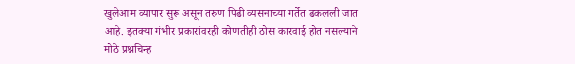खुलेआम व्यापार सुरू असून तरुण पिढी व्यसनाच्या गर्तेत ढकलली जात आहे. इतक्या गंभीर प्रकारांवरही कोणतीही ठोस कारवाई होत नसल्याने मोठे प्रश्नचिन्ह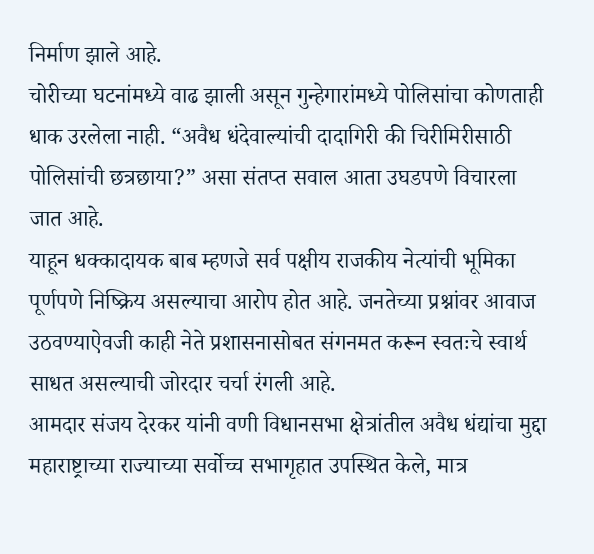निर्माण झाले आहे.
चोरीच्या घटनांमध्ये वाढ झाली असून गुन्हेगारांमध्ये पोलिसांचा कोणताही धाक उरलेला नाही. “अवैध धंदेवाल्यांची दादागिरी की चिरीमिरीसाठी पोलिसांची छत्रछाया?” असा संतप्त सवाल आता उघडपणे विचारला जात आहे.
याहून धक्कादायक बाब म्हणजे सर्व पक्षीय राजकीय नेत्यांची भूमिका पूर्णपणे निष्क्रिय असल्याचा आरोप होत आहे. जनतेच्या प्रश्नांवर आवाज उठवण्याऐवजी काही नेते प्रशासनासोबत संगनमत करून स्वतःचे स्वार्थ साधत असल्याची जोरदार चर्चा रंगली आहे.
आमदार संजय देरकर यांनी वणी विधानसभा क्षेत्रांतील अवैध धंद्यांचा मुद्दा महाराष्ट्राच्या राज्याच्या सर्वोच्च सभागृहात उपस्थित केले, मात्र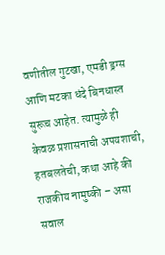वणीतील गुटखा, एमडी ड्रग्स आणि मटका धंदे बिनधास्त सुरूच आहेत. त्यामुळे ही केवळ प्रशासनाची अपयशाची, हतबलतेची, कथा आहे की राजकीय नामुष्की – असा सवाल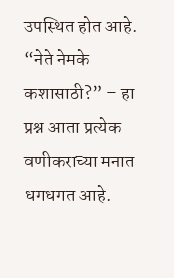उपस्थित होत आहे.
“नेते नेमके कशासाठी?” – हा प्रश्न आता प्रत्येक वणीकराच्या मनात धगधगत आहे.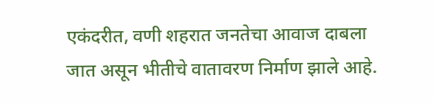एकंदरीत, वणी शहरात जनतेचा आवाज दाबला जात असून भीतीचे वातावरण निर्माण झाले आहे.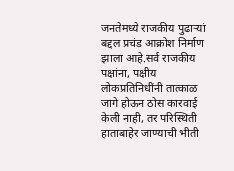जनतेमध्ये राजकीय पुढाऱ्यां बद्दल प्रचंड आक्रोश निर्माण झाला आहे.सर्व राजकीय पक्षांना, पक्षीय लोकप्रतिनिधींनी तात्काळ जागे होऊन ठोस कारवाई केली नाही, तर परिस्थिती हाताबाहेर जाण्याची भीती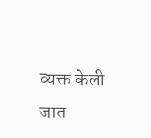व्यक्त केली जात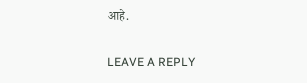आहे.

LEAVE A REPLY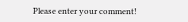Please enter your comment!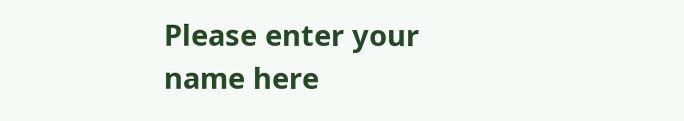Please enter your name here